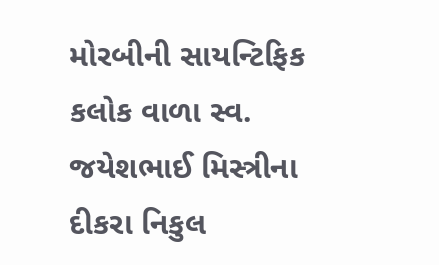મોરબીની સાયન્ટિફિક કલોક વાળા સ્વ. જયેશભાઈ મિસ્ત્રીના દીકરા નિકુલ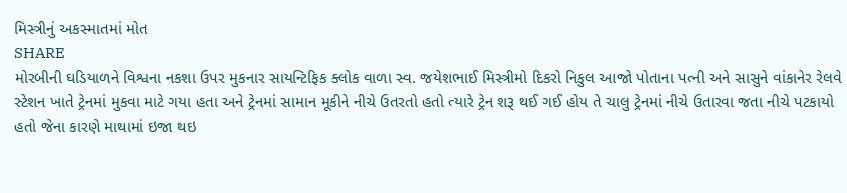મિસ્ત્રીનું અકસ્માતમાં મોત
SHARE
મોરબીની ઘડિયાળને વિશ્વના નકશા ઉપર મુકનાર સાયન્ટિફિક ક્લોક વાળા સ્વ. જયેશભાઈ મિસ્ત્રીમો દિકરો નિકુલ આજો પોતાના પત્ની અને સાસુને વાંકાનેર રેલવે સ્ટેશન ખાતે ટ્રેનમાં મુકવા માટે ગયા હતા અને ટ્રેનમાં સામાન મૂકીને નીચે ઉતરતો હતો ત્યારે ટ્રેન શરૂ થઈ ગઈ હોય તે ચાલુ ટ્રેનમાં નીચે ઉતારવા જતા નીચે પટકાયો હતો જેના કારણે માથામાં ઇજા થઇ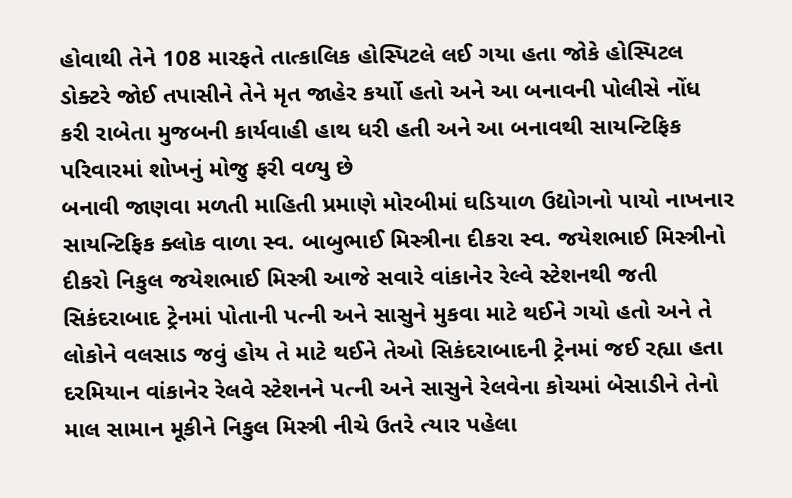હોવાથી તેને 108 મારફતે તાત્કાલિક હોસ્પિટલે લઈ ગયા હતા જોકે હોસ્પિટલ ડોક્ટરે જોઈ તપાસીને તેને મૃત જાહેર કર્યાો હતો અને આ બનાવની પોલીસે નોંધ કરી રાબેતા મુજબની કાર્યવાહી હાથ ધરી હતી અને આ બનાવથી સાયન્ટિફિક પરિવારમાં શોખનું મોજુ ફરી વળ્યુ છે
બનાવી જાણવા મળતી માહિતી પ્રમાણે મોરબીમાં ઘડિયાળ ઉદ્યોગનો પાયો નાખનાર સાયન્ટિફિક ક્લોક વાળા સ્વ. બાબુભાઈ મિસ્ત્રીના દીકરા સ્વ. જયેશભાઈ મિસ્ત્રીનો દીકરો નિકુલ જયેશભાઈ મિસ્ત્રી આજે સવારે વાંકાનેર રેલ્વે સ્ટેશનથી જતી સિકંદરાબાદ ટ્રેનમાં પોતાની પત્ની અને સાસુને મુકવા માટે થઈને ગયો હતો અને તે લોકોને વલસાડ જવું હોય તે માટે થઈને તેઓ સિકંદરાબાદની ટ્રેનમાં જઈ રહ્યા હતા દરમિયાન વાંકાનેર રેલવે સ્ટેશનને પત્ની અને સાસુને રેલવેના કોચમાં બેસાડીને તેનો માલ સામાન મૂકીને નિકુલ મિસ્ત્રી નીચે ઉતરે ત્યાર પહેલા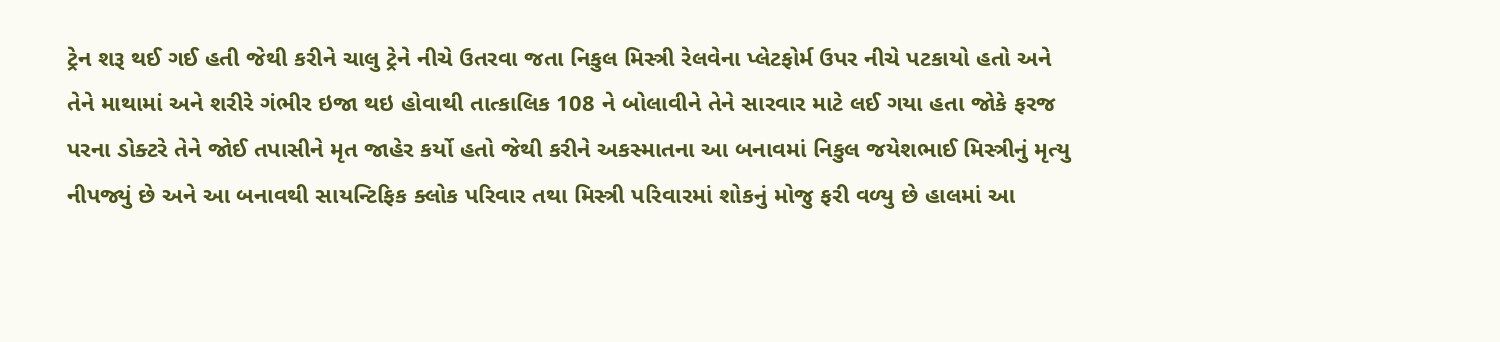ટ્રેન શરૂ થઈ ગઈ હતી જેથી કરીને ચાલુ ટ્રેને નીચે ઉતરવા જતા નિકુલ મિસ્ત્રી રેલવેના પ્લેટફોર્મ ઉપર નીચે પટકાયો હતો અને તેને માથામાં અને શરીરે ગંભીર ઇજા થઇ હોવાથી તાત્કાલિક 108 ને બોલાવીને તેને સારવાર માટે લઈ ગયા હતા જોકે ફરજ પરના ડોક્ટરે તેને જોઈ તપાસીને મૃત જાહેર કર્યો હતો જેથી કરીને અકસ્માતના આ બનાવમાં નિકુલ જયેશભાઈ મિસ્ત્રીનું મૃત્યુ નીપજ્યું છે અને આ બનાવથી સાયન્ટિફિક ક્લોક પરિવાર તથા મિસ્ત્રી પરિવારમાં શોકનું મોજુ ફરી વળ્યુ છે હાલમાં આ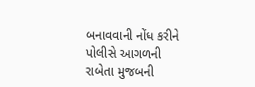બનાવવાની નોંધ કરીને પોલીસે આગળની રાબેતા મુજબની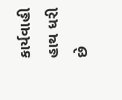કાર્યવાહી હાથ ધરી છે